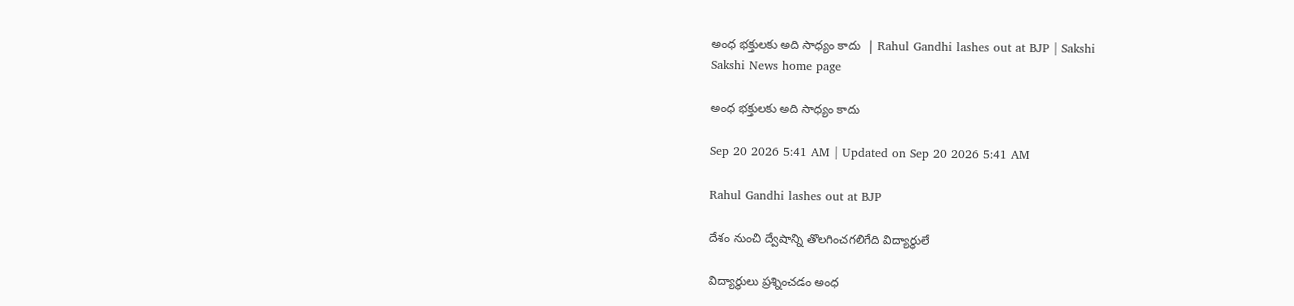అంధ భక్తులకు అది సాధ్యం కాదు  | Rahul Gandhi lashes out at BJP | Sakshi
Sakshi News home page

అంధ భక్తులకు అది సాధ్యం కాదు

Sep 20 2026 5:41 AM | Updated on Sep 20 2026 5:41 AM

Rahul Gandhi lashes out at BJP

దేశం నుంచి ద్వేషాన్ని తొలగించగలిగేది విద్యార్థులే

విద్యార్థులు ప్రశ్నించడం అంధ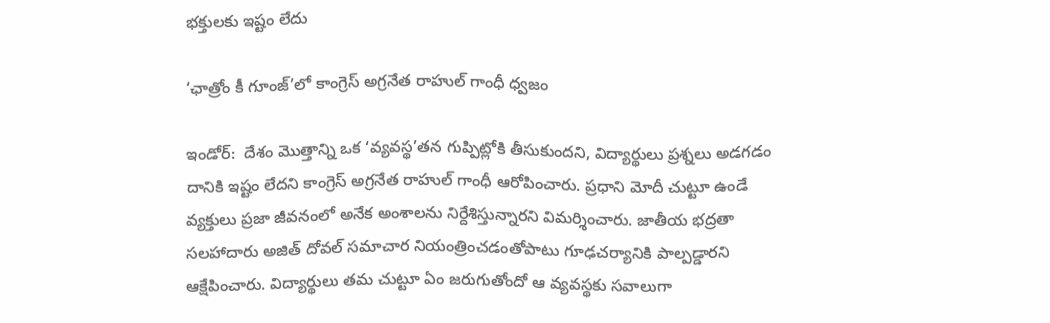భక్తులకు ఇష్టం లేదు

‘ఛాత్రోం కీ గూంజ్‌’లో కాంగ్రెస్‌ అగ్రనేత రాహుల్‌ గాంధీ ధ్వజం

ఇండోర్‌:  దేశం మొత్తాన్ని ఒక ‘వ్యవస్థ’తన గుప్పిట్లోకి తీసుకుందని, విద్యార్థులు ప్రశ్నలు అడగడం దానికి ఇష్టం లేదని కాంగ్రెస్‌ అగ్రనేత రాహుల్‌ గాంధీ ఆరోపించారు. ప్రధాని మోదీ చుట్టూ ఉండే వ్యక్తులు ప్రజా జీవనంలో అనేక అంశాలను నిర్దేశిస్తున్నారని విమర్శించారు. జాతీయ భద్రతా సలహాదారు అజిత్‌ దోవల్‌ సమాచార నియంత్రించడంతోపాటు గూఢచర్యానికి పాల్పడ్డారని ఆక్షేపించారు. విద్యార్థులు తమ చుట్టూ ఏం జరుగుతోందో ఆ వ్యవస్థకు సవాలుగా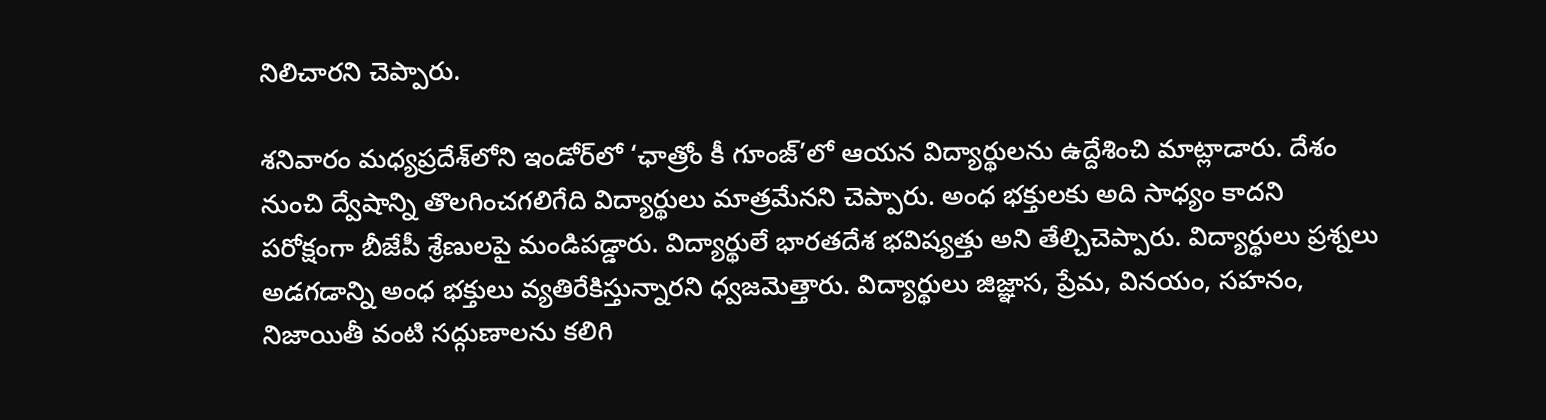నిలిచారని చెప్పారు.

శనివారం మధ్యప్రదేశ్‌లోని ఇండోర్‌లో ‘ఛాత్రోం కీ గూంజ్‌’లో ఆయన విద్యార్థులను ఉద్దేశించి మాట్లాడారు. దేశం నుంచి ద్వేషాన్ని తొలగించగలిగేది విద్యార్థులు మాత్రమేనని చెప్పారు. అంధ భక్తులకు అది సాధ్యం కాదని పరోక్షంగా బీజేపీ శ్రేణులపై మండిపడ్డారు. విద్యార్థులే భారతదేశ భవిష్యత్తు అని తేల్చిచెప్పారు. విద్యార్థులు ప్రశ్నలు అడగడాన్ని అంధ భక్తులు వ్యతిరేకిస్తున్నారని ధ్వజమెత్తారు. విద్యార్థులు జిజ్ఞాస, ప్రేమ, వినయం, సహనం, నిజాయితీ వంటి సద్గుణాలను కలిగి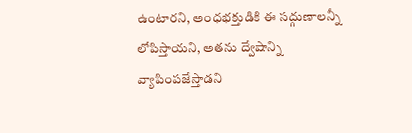ఉంటారని, అంధభక్తుడికి ఈ సద్గుణాలన్నీ లోపిస్తాయని, అతను ద్వేషాన్ని వ్యాపింపజేస్తాడని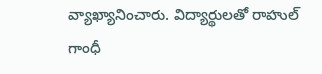వ్యాఖ్యానించారు. విద్యార్థులతో రాహుల్‌ గాంధీ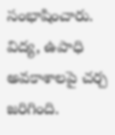సంభాషించారు. విద్య, ఉపాధి అవకాశాలపై చర్చ జరిగింది.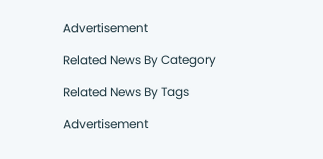Advertisement

Related News By Category

Related News By Tags

Advertisement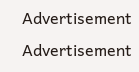Advertisement
Advertisement